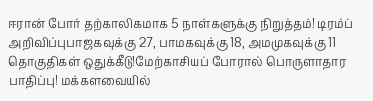ஈரான் போர் தற்காலிகமாக 5 நாள்களுக்கு நிறுத்தம்! டிரம்ப் அறிவிப்புபாஜகவுக்கு 27, பாமகவுக்கு 18, அமமுகவுக்கு 11 தொகுதிகள் ஒதுக்கீடு!மேற்காசியப் போரால் பொருளாதார பாதிப்பு! மக்களவையில்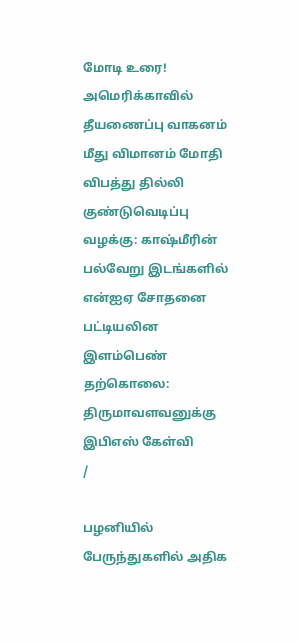மோடி உரை! அமெரிக்காவில் தீயணைப்பு வாகனம் மீது விமானம் மோதி விபத்து தில்லி குண்டுவெடிப்பு வழக்கு: காஷ்மீரின் பல்வேறு இடங்களில் என்ஐஏ சோதனை பட்டியலின இளம்பெண் தற்கொலை: திருமாவளவனுக்கு இபிஎஸ் கேள்வி
/

பழனியில் பேருந்துகளில் அதிக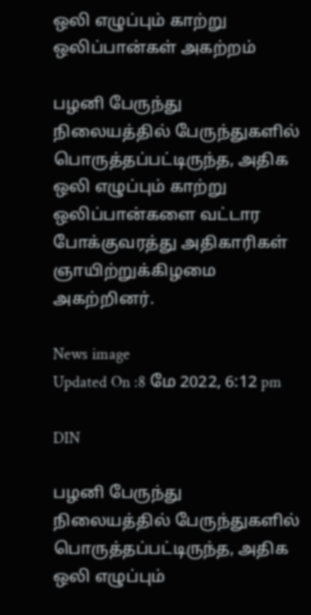ஒலி எழுப்பும் காற்று ஒலிப்பான்கள் அகற்றம்

பழனி பேருந்து நிலையத்தில் பேருந்துகளில் பொருத்தப்பட்டிருந்த, அதிக ஒலி எழுப்பும் காற்று ஒலிப்பான்களை வட்டார போக்குவரத்து அதிகாரிகள் ஞாயிற்றுக்கிழமை அகற்றினர்.

News image
Updated On :8 மே 2022, 6:12 pm

DIN

பழனி பேருந்து நிலையத்தில் பேருந்துகளில் பொருத்தப்பட்டிருந்த, அதிக ஒலி எழுப்பும்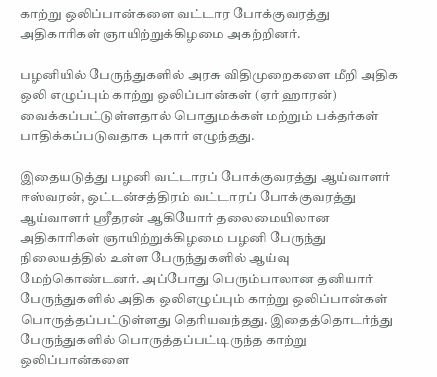காற்று ஒலிப்பான்களை வட்டார போக்குவரத்து அதிகாரிகள் ஞாயிற்றுக்கிழமை அகற்றினர்.

பழனியில் பேருந்துகளில் அரசு விதிமுறைகளை மீறி அதிக ஒலி எழுப்பும் காற்று ஒலிப்பான்கள் (ஏர் ஹாரன்) வைக்கப்பட்டுள்ளதால் பொதுமக்கள் மற்றும் பக்தர்கள் பாதிக்கப்படுவதாக புகார் எழுந்தது.

இதையடுத்து பழனி வட்டாரப் போக்குவரத்து ஆய்வாளர் ஈஸ்வரன், ஒட்டன்சத்திரம் வட்டாரப் போக்குவரத்து ஆய்வாளர் ஸ்ரீதரன் ஆகியோர் தலைமையிலான அதிகாரிகள் ஞாயிற்றுக்கிழமை பழனி பேருந்து நிலையத்தில் உள்ள பேருந்துகளில் ஆய்வு மேற்கொண்டனர். அப்போது பெரும்பாலான தனியார் பேருந்துகளில் அதிக ஒலிஎழுப்பும் காற்று ஒலிப்பான்கள் பொருத்தப்பட்டுள்ளது தெரியவந்தது. இதைத்தொடர்ந்து பேருந்துகளில் பொருத்தப்பட்டிருந்த காற்று ஒலிப்பான்களை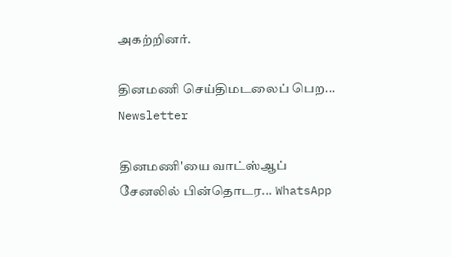அகற்றினர்.

தினமணி செய்திமடலைப் பெற... Newsletter

தினமணி'யை வாட்ஸ்ஆப் சேனலில் பின்தொடர... WhatsApp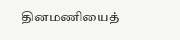தினமணியைத்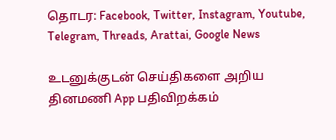தொடர: Facebook, Twitter, Instagram, Youtube, Telegram, Threads, Arattai, Google News

உடனுக்குடன் செய்திகளை அறிய தினமணி App பதிவிறக்கம்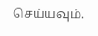செய்யவும்.